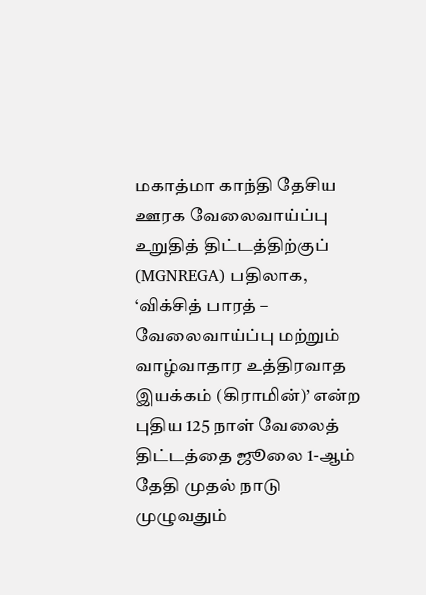மகாத்மா காந்தி தேசிய ஊரக வேலைவாய்ப்பு உறுதித் திட்டத்திற்குப் (MGNREGA) பதிலாக, ‘விக்சித் பாரத் – வேலைவாய்ப்பு மற்றும் வாழ்வாதார உத்திரவாத இயக்கம் (கிராமின்)’ என்ற புதிய 125 நாள் வேலைத் திட்டத்தை ஜூலை 1-ஆம் தேதி முதல் நாடு முழுவதும்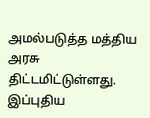அமல்படுத்த மத்திய அரசு திட்டமிட்டுள்ளது.
இப்புதிய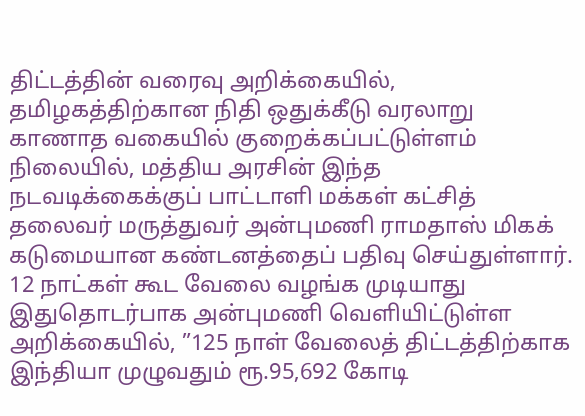திட்டத்தின் வரைவு அறிக்கையில், தமிழகத்திற்கான நிதி ஒதுக்கீடு வரலாறு காணாத வகையில் குறைக்கப்பட்டுள்ளம் நிலையில், மத்திய அரசின் இந்த நடவடிக்கைக்குப் பாட்டாளி மக்கள் கட்சித் தலைவர் மருத்துவர் அன்புமணி ராமதாஸ் மிகக் கடுமையான கண்டனத்தைப் பதிவு செய்துள்ளார்.
12 நாட்கள் கூட வேலை வழங்க முடியாது
இதுதொடர்பாக அன்புமணி வெளியிட்டுள்ள அறிக்கையில், ”125 நாள் வேலைத் திட்டத்திற்காக இந்தியா முழுவதும் ரூ.95,692 கோடி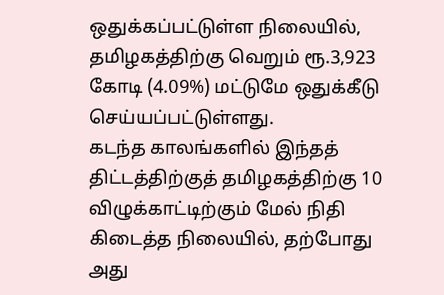ஒதுக்கப்பட்டுள்ள நிலையில், தமிழகத்திற்கு வெறும் ரூ.3,923 கோடி (4.09%) மட்டுமே ஒதுக்கீடு செய்யப்பட்டுள்ளது.
கடந்த காலங்களில் இந்தத் திட்டத்திற்குத் தமிழகத்திற்கு 10 விழுக்காட்டிற்கும் மேல் நிதி கிடைத்த நிலையில், தற்போது அது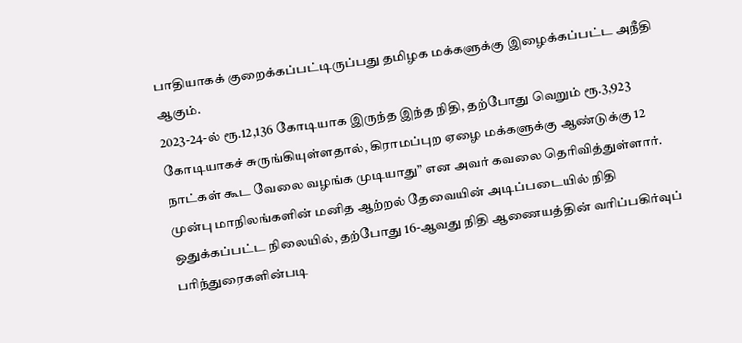பாதியாகக் குறைக்கப்பட்டிருப்பது தமிழக மக்களுக்கு இழைக்கப்பட்ட அநீதி ஆகும்.
2023-24-ல் ரூ.12,136 கோடியாக இருந்த இந்த நிதி, தற்போது வெறும் ரூ.3,923 கோடியாகச் சுருங்கியுள்ளதால், கிராமப்புற ஏழை மக்களுக்கு ஆண்டுக்கு 12 நாட்கள் கூட வேலை வழங்க முடியாது” என அவர் கவலை தெரிவித்துள்ளார்.
முன்பு மாநிலங்களின் மனித ஆற்றல் தேவையின் அடிப்படையில் நிதி ஒதுக்கப்பட்ட நிலையில், தற்போது 16-ஆவது நிதி ஆணையத்தின் வரிப்பகிர்வுப் பரிந்துரைகளின்படி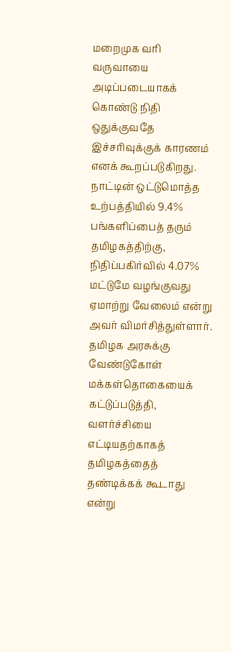மறைமுக வரி வருவாயை அடிப்படையாகக் கொண்டு நிதி ஒதுக்குவதே இச்சரிவுக்குக் காரணம் எனக் கூறப்படுகிறது.
நாட்டின் ஒட்டுமொத்த உற்பத்தியில் 9.4% பங்களிப்பைத் தரும் தமிழகத்திற்கு, நிதிப்பகிர்வில் 4.07% மட்டுமே வழங்குவது ஏமாற்று வேலைம் என்று அவர் விமர்சித்துள்ளார்.
தமிழக அரசுக்கு வேண்டுகோள்
மக்கள்தொகையைக் கட்டுப்படுத்தி, வளர்ச்சியை எட்டியதற்காகத் தமிழகத்தைத் தண்டிக்கக் கூடாது என்று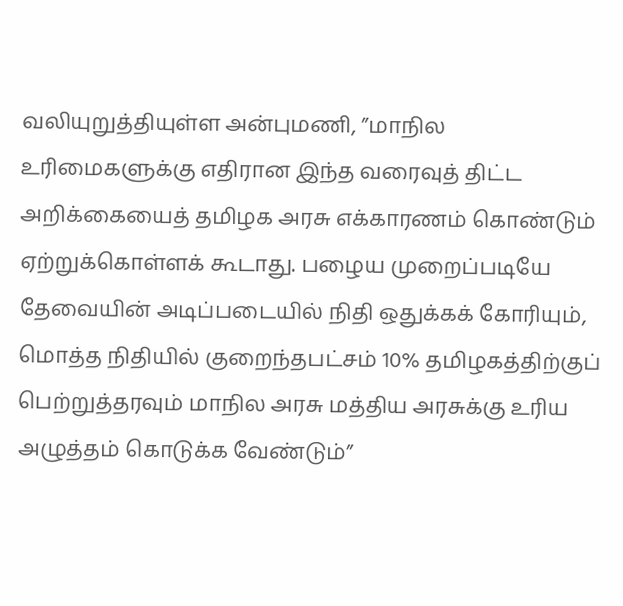வலியுறுத்தியுள்ள அன்புமணி, ”மாநில உரிமைகளுக்கு எதிரான இந்த வரைவுத் திட்ட அறிக்கையைத் தமிழக அரசு எக்காரணம் கொண்டும் ஏற்றுக்கொள்ளக் கூடாது. பழைய முறைப்படியே தேவையின் அடிப்படையில் நிதி ஒதுக்கக் கோரியும், மொத்த நிதியில் குறைந்தபட்சம் 10% தமிழகத்திற்குப் பெற்றுத்தரவும் மாநில அரசு மத்திய அரசுக்கு உரிய அழுத்தம் கொடுக்க வேண்டும்”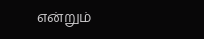என்றும்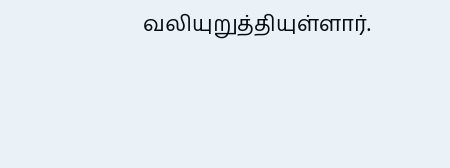வலியுறுத்தியுள்ளார்.